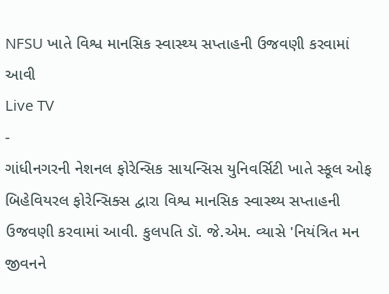NFSU ખાતે વિશ્વ માનસિક સ્વાસ્થ્ય સપ્તાહની ઉજવણી કરવામાં આવી
Live TV
-
ગાંધીનગરની નેશનલ ફોરેન્સિક સાયન્સિસ યુનિવર્સિટી ખાતે સ્કૂલ ઓફ બિહેવિયરલ ફોરેન્સિક્સ દ્વારા વિશ્વ માનસિક સ્વાસ્થ્ય સપ્તાહની ઉજવણી કરવામાં આવી. કુલપતિ ડૉ. જે.એમ. વ્યાસે 'નિયંત્રિત મન જીવનને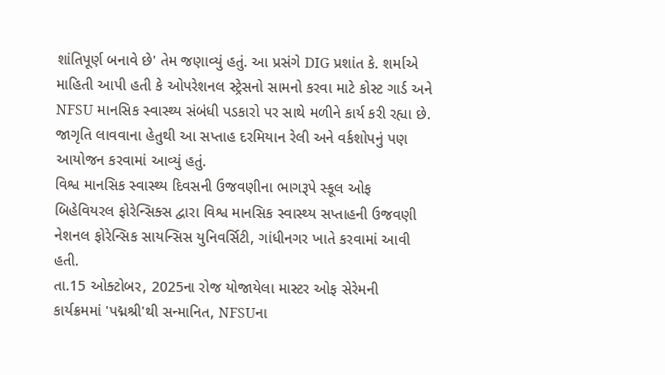શાંતિપૂર્ણ બનાવે છે' તેમ જણાવ્યું હતું. આ પ્રસંગે DIG પ્રશાંત કે. શર્માએ માહિતી આપી હતી કે ઓપરેશનલ સ્ટ્રેસનો સામનો કરવા માટે કોસ્ટ ગાર્ડ અને NFSU માનસિક સ્વાસ્થ્ય સંબંધી પડકારો પર સાથે મળીને કાર્ય કરી રહ્યા છે. જાગૃતિ લાવવાના હેતુથી આ સપ્તાહ દરમિયાન રેલી અને વર્કશોપનું પણ આયોજન કરવામાં આવ્યું હતું.
વિશ્વ માનસિક સ્વાસ્થ્ય દિવસની ઉજવણીના ભાગરૂપે સ્કૂલ ઓફ બિહેવિયરલ ફોરેન્સિક્સ દ્વારા વિશ્વ માનસિક સ્વાસ્થ્ય સપ્તાહની ઉજવણી નેશનલ ફોરેન્સિક સાયન્સિસ યુનિવર્સિટી, ગાંધીનગર ખાતે કરવામાં આવી હતી.
તા.15 ઓક્ટોબર, 2025ના રોજ યોજાયેલા માસ્ટર ઓફ સેરેમની કાર્યક્રમમાં 'પદ્મશ્રી'થી સન્માનિત, NFSUના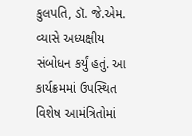કુલપતિ, ડૉ. જે.એમ. વ્યાસે અધ્યક્ષીય સંબોધન કર્યું હતું. આ કાર્યક્રમમાં ઉપસ્થિત વિશેષ આમંત્રિતોમાં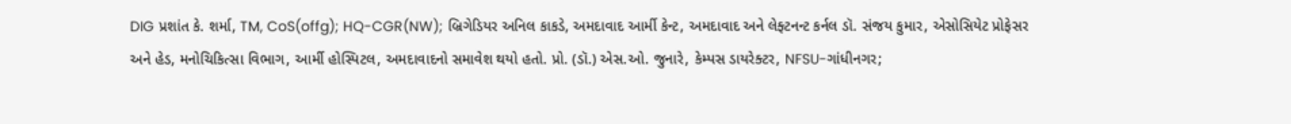DIG પ્રશાંત કે. શર્મા, TM, CoS(offg); HQ-CGR(NW); બ્રિગેડિયર અનિલ કાકડે, અમદાવાદ આર્મી કેન્ટ, અમદાવાદ અને લેફ્ટનન્ટ કર્નલ ડૉ. સંજય કુમાર, એસોસિયેટ પ્રોફેસર અને હેડ, મનોચિકિત્સા વિભાગ, આર્મી હોસ્પિટલ, અમદાવાદનો સમાવેશ થયો હતો. પ્રો. (ડૉ.) એસ.ઓ. જુનારે, કેમ્પસ ડાયરેક્ટર, NFSU-ગાંધીનગર;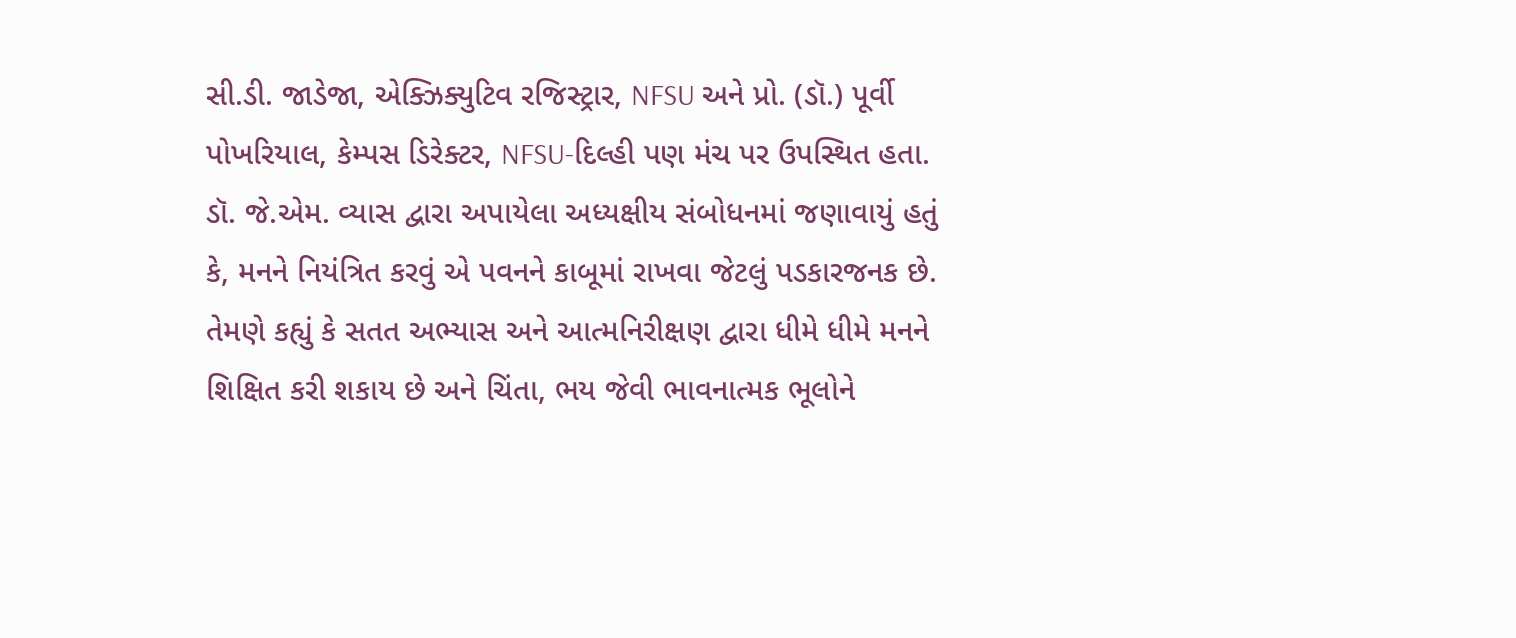સી.ડી. જાડેજા, એક્ઝિક્યુટિવ રજિસ્ટ્રાર, NFSU અને પ્રો. (ડૉ.) પૂર્વી પોખરિયાલ, કેમ્પસ ડિરેક્ટર, NFSU-દિલ્હી પણ મંચ પર ઉપસ્થિત હતા.
ડૉ. જે.એમ. વ્યાસ દ્વારા અપાયેલા અધ્યક્ષીય સંબોધનમાં જણાવાયું હતું કે, મનને નિયંત્રિત કરવું એ પવનને કાબૂમાં રાખવા જેટલું પડકારજનક છે. તેમણે કહ્યું કે સતત અભ્યાસ અને આત્મનિરીક્ષણ દ્વારા ધીમે ધીમે મનને શિક્ષિત કરી શકાય છે અને ચિંતા, ભય જેવી ભાવનાત્મક ભૂલોને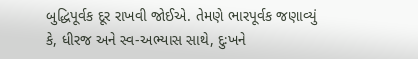બુદ્ધિપૂર્વક દૂર રાખવી જોઈએ. તેમણે ભારપૂર્વક જણાવ્યું કે, ધીરજ અને સ્વ-અભ્યાસ સાથે, દુઃખને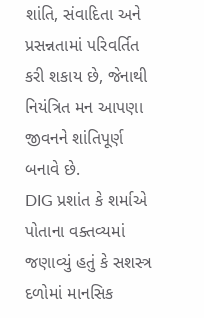શાંતિ, સંવાદિતા અને પ્રસન્નતામાં પરિવર્તિત કરી શકાય છે, જેનાથી નિયંત્રિત મન આપણા જીવનને શાંતિપૂર્ણ બનાવે છે.
DIG પ્રશાંત કે શર્માએ પોતાના વક્તવ્યમાં જણાવ્યું હતું કે સશસ્ત્ર દળોમાં માનસિક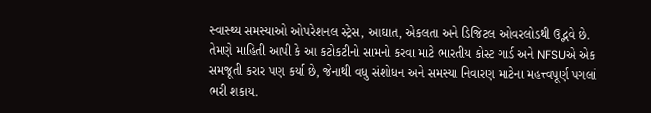સ્વાસ્થ્ય સમસ્યાઓ ઓપરેશનલ સ્ટ્રેસ, આઘાત, એકલતા અને ડિજિટલ ઓવરલોડથી ઉદ્ભવે છે. તેમણે માહિતી આપી કે આ કટોકટીનો સામનો કરવા માટે ભારતીય કોસ્ટ ગાર્ડ અને NFSUએ એક સમજૂતી કરાર પણ કર્યા છે, જેનાથી વધુ સંશોધન અને સમસ્યા નિવારણ માટેના મહત્ત્વપૂર્ણ પગલાં ભરી શકાય.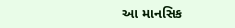આ માનસિક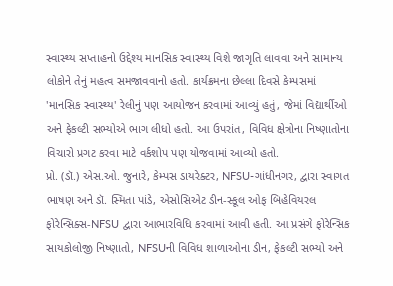સ્વાસ્થ્ય સપ્તાહનો ઉદ્દેશ્ય માનસિક સ્વાસ્થ્ય વિશે જાગૃતિ લાવવા અને સામાન્ય લોકોને તેનું મહત્વ સમજાવવાનો હતો. કાર્યક્રમના છેલ્લા દિવસે કેમ્પસમાં 'માનસિક સ્વાસ્થ્ય' રેલીનું પણ આયોજન કરવામાં આવ્યું હતું, જેમાં વિદ્યાર્થીઓ અને ફેકલ્ટી સભ્યોએ ભાગ લીધો હતો. આ ઉપરાંત, વિવિધ ક્ષેત્રોના નિષ્ણાતોના વિચારો પ્રગટ કરવા માટે વર્કશોપ પણ યોજવામાં આવ્યો હતો.
પ્રો. (ડૉ.) એસ.ઓ. જુનારે, કેમ્પસ ડાયરેક્ટર, NFSU-ગાંધીનગર, દ્વારા સ્વાગત ભાષણ અને ડૉ. સ્મિતા પાંડે, એસોસિએટ ડીન-સ્કૂલ ઓફ બિહેવિયરલ ફોરેન્સિક્સ-NFSU દ્વારા આભારવિધિ કરવામાં આવી હતી. આ પ્રસંગે ફોરેન્સિક સાયકોલોજી નિષ્ણાતો, NFSUની વિવિધ શાળાઓના ડીન, ફેકલ્ટી સભ્યો અને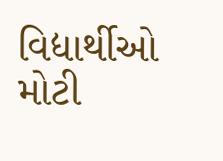વિદ્યાર્થીઓ મોટી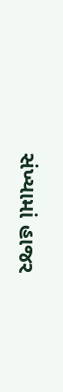સંખ્યામાં હાજર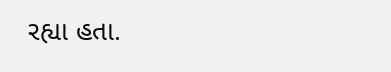રહ્યા હતા.